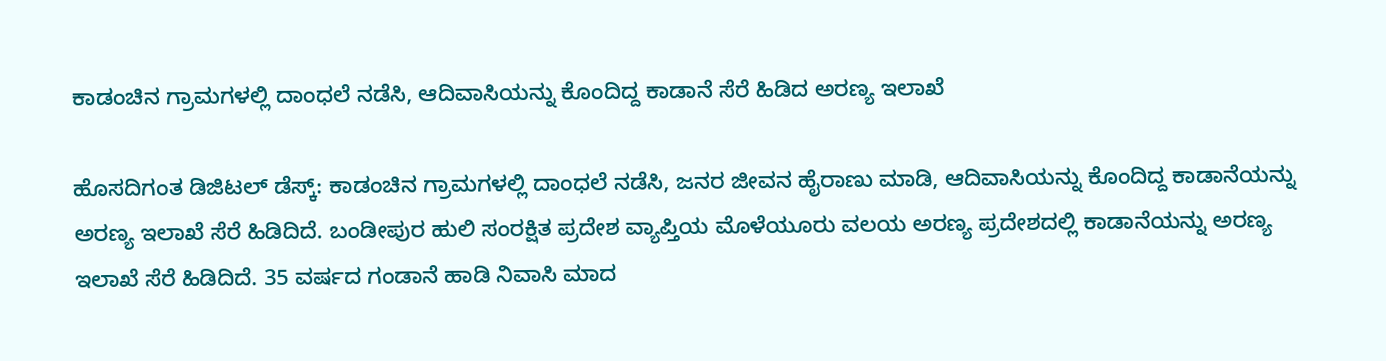ಕಾಡಂಚಿನ ಗ್ರಾಮಗಳಲ್ಲಿ ದಾಂಧಲೆ ನಡೆಸಿ, ಆದಿವಾಸಿಯನ್ನು ಕೊಂದಿದ್ದ ಕಾಡಾನೆ ಸೆರೆ ಹಿಡಿದ ಅರಣ್ಯ ಇಲಾಖೆ

ಹೊಸದಿಗಂತ ಡಿಜಿಟಲ್‌ ಡೆಸ್ಕ್‌: ಕಾಡಂಚಿನ ಗ್ರಾಮಗಳಲ್ಲಿ ದಾಂಧಲೆ ನಡೆಸಿ, ಜನರ ಜೀವನ ಹೈರಾಣು ಮಾಡಿ, ಆದಿವಾಸಿಯನ್ನು ಕೊಂದಿದ್ದ ಕಾಡಾನೆಯನ್ನು ಅರಣ್ಯ ಇಲಾಖೆ ಸೆರೆ ಹಿಡಿದಿದೆ. ಬಂಡೀಪುರ ಹುಲಿ ಸಂರಕ್ಷಿತ ಪ್ರದೇಶ ವ್ಯಾಪ್ತಿಯ ಮೊಳೆಯೂರು ವಲಯ ಅರಣ್ಯ ಪ್ರದೇಶದಲ್ಲಿ ಕಾಡಾನೆಯನ್ನು ಅರಣ್ಯ ಇಲಾಖೆ ಸೆರೆ ಹಿಡಿದಿದೆ. 35 ವರ್ಷದ ಗಂಡಾನೆ ಹಾಡಿ ನಿವಾಸಿ ಮಾದ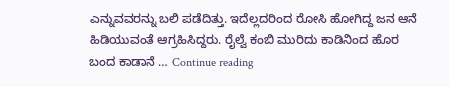ಎನ್ನುವವರನ್ನು ಬಲಿ ಪಡೆದಿತ್ತು. ಇದೆಲ್ಲದರಿಂದ ರೋಸಿ ಹೋಗಿದ್ದ ಜನ ಆನೆ ಹಿಡಿಯುವಂತೆ ಆಗ್ರಹಿಸಿದ್ದರು. ರೈಲ್ವೆ ಕಂಬಿ ಮುರಿದು ಕಾಡಿನಿಂದ ಹೊರ ಬಂದ ಕಾಡಾನೆ … Continue reading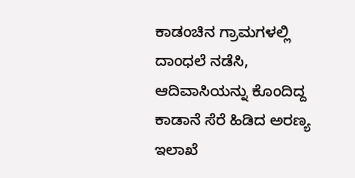ಕಾಡಂಚಿನ ಗ್ರಾಮಗಳಲ್ಲಿ ದಾಂಧಲೆ ನಡೆಸಿ, ಆದಿವಾಸಿಯನ್ನು ಕೊಂದಿದ್ದ ಕಾಡಾನೆ ಸೆರೆ ಹಿಡಿದ ಅರಣ್ಯ ಇಲಾಖೆ